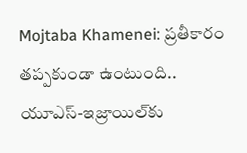Mojtaba Khamenei: ప్రతీకారం తప్పకుండా ఉంటుంది.. యూఎస్-ఇజ్రాయిల్‌కు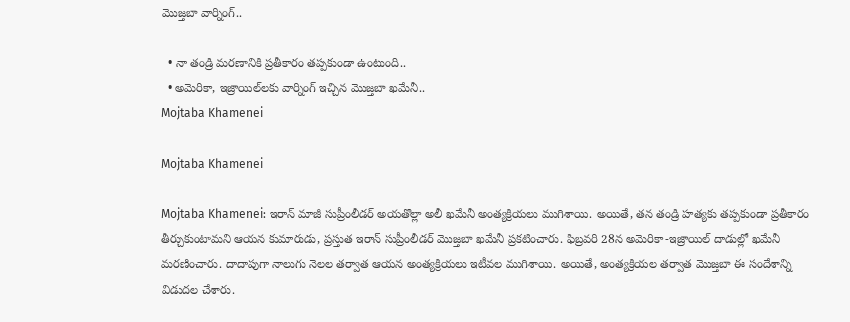మొజ్తబా వార్నింగ్..

  • నా తండ్రి మరణానికి ప్రతీకారం తప్పకుండా ఉంటుంది..
  • అమెరికా, ఇజ్రాయిల్‌లకు వార్నింగ్ ఇచ్చిన మొజ్తబా ఖమేనీ..
Mojtaba Khamenei

Mojtaba Khamenei

Mojtaba Khamenei: ఇరాన్ మాజీ సుప్రీంలీడర్ అయతొల్లా అలీ ఖమేనీ అంత్యక్రియలు ముగిశాయి. అయితే, తన తండ్రి హత్యకు తప్పకుండా ప్రతీకారం తీర్చుకుంటామని ఆయన కుమారుడు, ప్రస్తుత ఇరాన్ సుప్రీంలీడర్ మొజ్తబా ఖమేనీ ప్రకటించారు. ఫిబ్రవరి 28న అమెరికా-ఇజ్రాయిల్ దాడుల్లో ఖమేనీ మరణించారు. దాదాపుగా నాలుగు నెలల తర్వాత ఆయన అంత్యక్రియలు ఇటీవల ముగిశాయి. అయితే, అంత్యక్రియల తర్వాత మొజ్తబా ఈ సందేశాన్ని విడుదల చేశారు.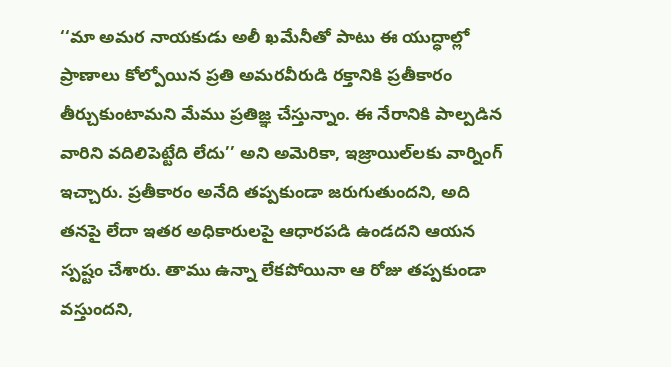‘‘మా అమర నాయకుడు అలీ ఖమేనీతో పాటు ఈ యుద్ధాల్లో ప్రాణాలు కోల్పోయిన ప్రతి అమరవీరుడి రక్తానికి ప్రతీకారం తీర్చుకుంటామని మేము ప్రతిజ్ఞ చేస్తున్నాం. ఈ నేరానికి పాల్పడిన వారిని వదిలిపెట్టేది లేదు’’ అని అమెరికా, ఇజ్రాయిల్‌లకు వార్నింగ్ ఇచ్చారు. ప్రతీకారం అనేది తప్పకుండా జరుగుతుందని, అది తనపై లేదా ఇతర అధికారులపై ఆధారపడి ఉండదని ఆయన స్పష్టం చేశారు. తాము ఉన్నా లేకపోయినా ఆ రోజు తప్పకుండా వస్తుందని,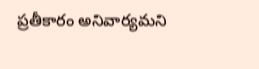ప్రతీకారం అనివార్యమని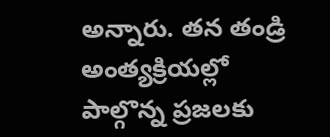అన్నారు. తన తండ్రి అంత్యక్రియల్లో పాల్గొన్న ప్రజలకు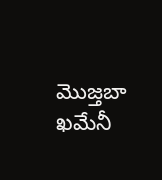మొజ్తబా ఖమేనీ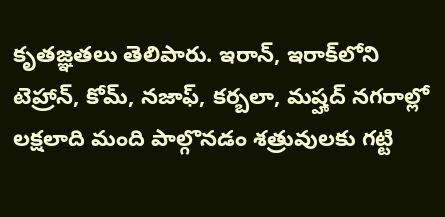కృతజ్ఞతలు తెలిపారు. ఇరాన్, ఇరాక్‌లోని టెహ్రాన్, కోమ్, నజాఫ్, కర్బలా, మష్హద్ నగరాల్లో లక్షలాది మంది పాల్గొనడం శత్రువులకు గట్టి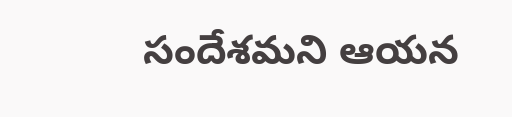సందేశమని ఆయన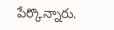పేర్కొన్నారు.